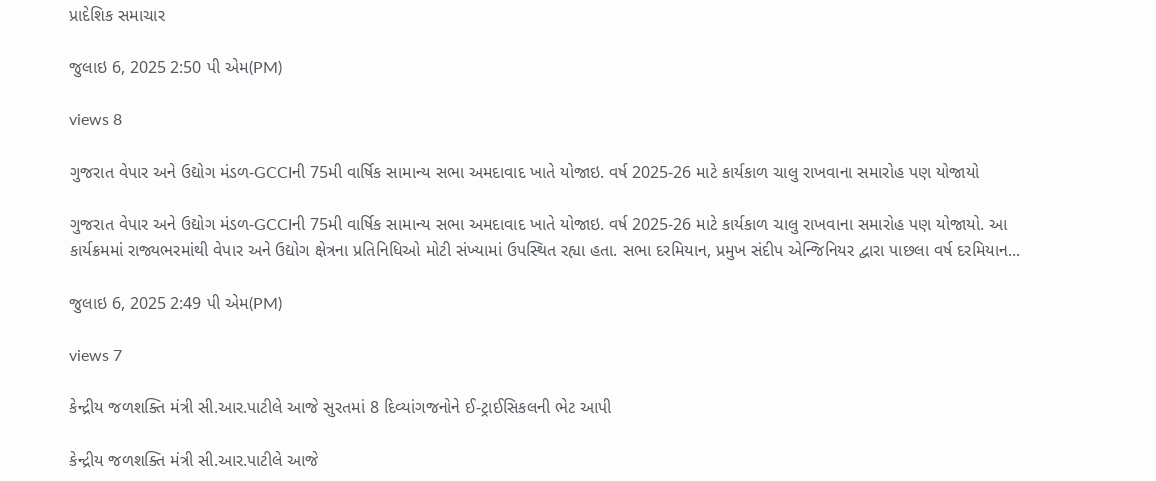પ્રાદેશિક સમાચાર

જુલાઇ 6, 2025 2:50 પી એમ(PM)

views 8

ગુજરાત વેપાર અને ઉદ્યોગ મંડળ-GCCIની 75મી વાર્ષિક સામાન્ય સભા અમદાવાદ ખાતે યોજાઇ. વર્ષ 2025-26 માટે કાર્યકાળ ચાલુ રાખવાના સમારોહ પણ યોજાયો

ગુજરાત વેપાર અને ઉદ્યોગ મંડળ-GCCIની 75મી વાર્ષિક સામાન્ય સભા અમદાવાદ ખાતે યોજાઇ. વર્ષ 2025-26 માટે કાર્યકાળ ચાલુ રાખવાના સમારોહ પણ યોજાયો. આ કાર્યક્રમમાં રાજ્યભરમાંથી વેપાર અને ઉદ્યોગ ક્ષેત્રના પ્રતિનિધિઓ મોટી સંખ્યામાં ઉપસ્થિત રહ્યા હતા. સભા દરમિયાન, પ્રમુખ સંદીપ એન્જિનિયર દ્વારા પાછલા વર્ષ દરમિયાન...

જુલાઇ 6, 2025 2:49 પી એમ(PM)

views 7

કેન્દ્રીય જળશક્તિ મંત્રી સી.આર.પાટીલે આજે સુરતમાં 8 દિવ્યાંગજનોને ઈ-ટ્રાઈસિકલની ભેટ આપી

કેન્દ્રીય જળશક્તિ મંત્રી સી.આર.પાટીલે આજે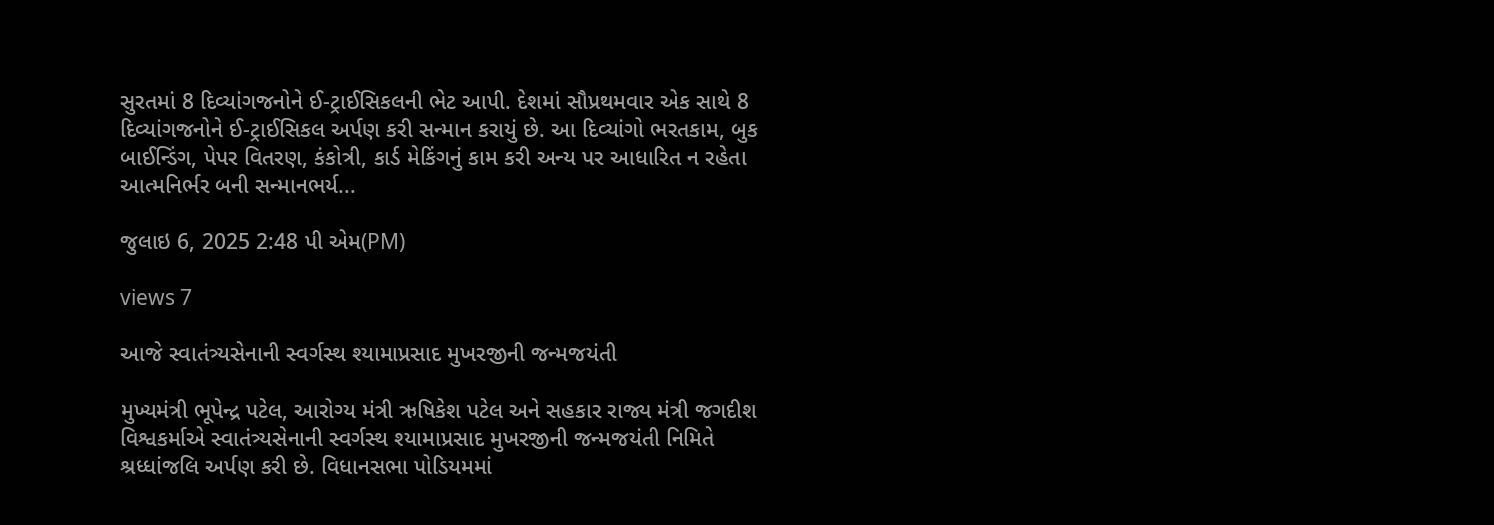સુરતમાં 8 દિવ્યાંગજનોને ઈ-ટ્રાઈસિકલની ભેટ આપી. દેશમાં સૌપ્રથમવાર એક સાથે 8 દિવ્યાંગજનોને ઈ-ટ્રાઈસિકલ અર્પણ કરી સન્માન કરાયું છે. આ દિવ્યાંગો ભરતકામ, બુક બાઈન્ડિંગ, પેપર વિતરણ, કંકોત્રી, કાર્ડ મેકિંગનું કામ કરી અન્ય પર આધારિત ન રહેતા આત્મનિર્ભર બની સન્માનભર્ય...

જુલાઇ 6, 2025 2:48 પી એમ(PM)

views 7

આજે સ્વાતંત્ર્યસેનાની સ્વર્ગસ્થ શ્યામાપ્રસાદ મુખરજીની જન્મજયંતી

મુખ્યમંત્રી ભૂપેન્દ્ર પટેલ, આરોગ્ય મંત્રી ઋષિકેશ પટેલ અને સહકાર રાજ્ય મંત્રી જગદીશ વિશ્વકર્માએ સ્વાતંત્ર્યસેનાની સ્વર્ગસ્થ શ્યામાપ્રસાદ મુખરજીની જન્મજયંતી નિમિતે શ્રધ્ધાંજલિ અર્પણ કરી છે. વિધાનસભા પોડિયમમાં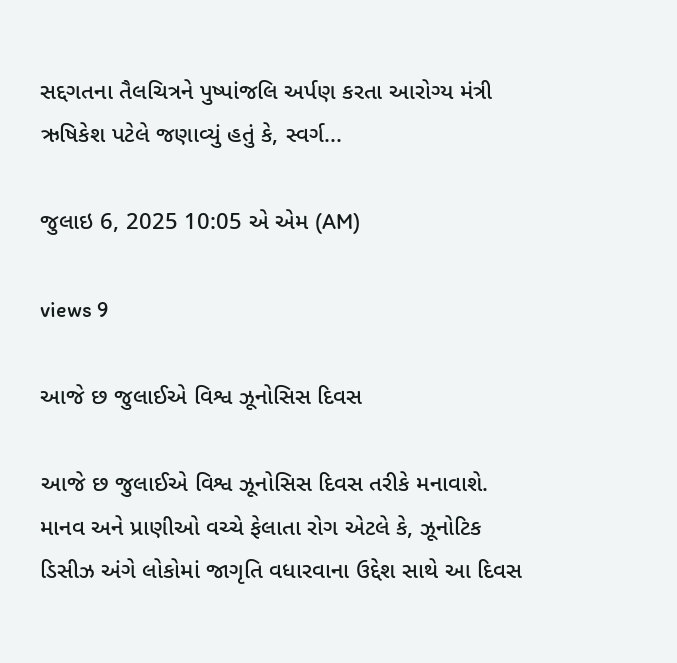સદ્દગતના તૈલચિત્રને પુષ્પાંજલિ અર્પણ કરતા આરોગ્ય મંત્રી ઋષિકેશ પટેલે જણાવ્યું હતું કે, સ્વર્ગ...

જુલાઇ 6, 2025 10:05 એ એમ (AM)

views 9

આજે છ જુલાઈએ વિશ્વ ઝૂનોસિસ દિવસ

આજે છ જુલાઈએ વિશ્વ ઝૂનોસિસ દિવસ તરીકે મનાવાશે. માનવ અને પ્રાણીઓ વચ્ચે ફેલાતા રોગ એટલે કે, ઝૂનોટિક ડિસીઝ અંગે લોકોમાં જાગૃતિ વધારવાના ઉદ્દેશ સાથે આ દિવસ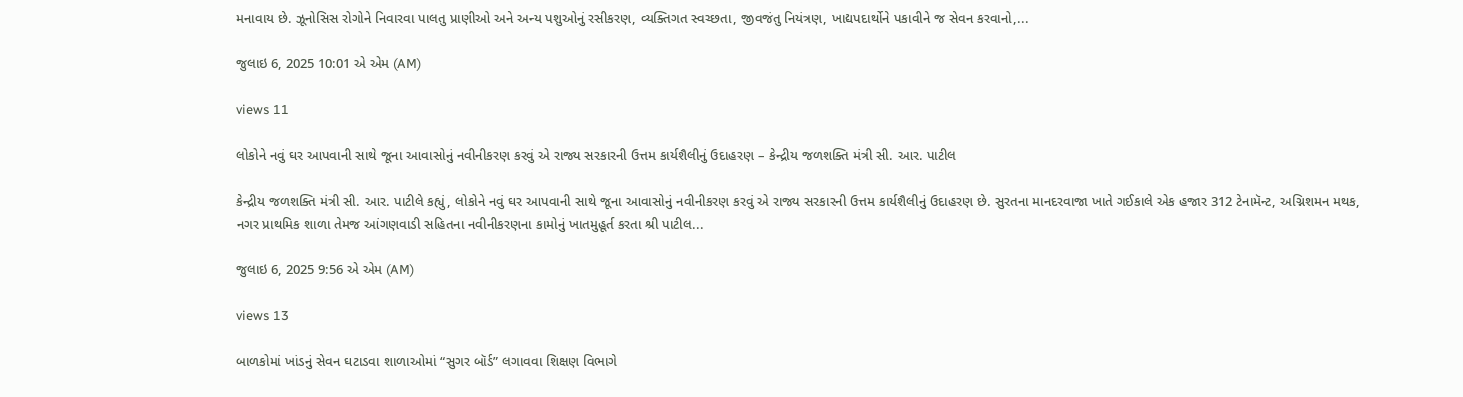મનાવાય છે. ઝૂનોસિસ રોગોને નિવારવા પાલતુ પ્રાણીઓ અને અન્ય પશુઓનું રસીકરણ, વ્યક્તિગત સ્વચ્છતા, જીવજંતુ નિયંત્રણ, ખાદ્યપદાર્થોને પકાવીને જ સેવન કરવાનો,...

જુલાઇ 6, 2025 10:01 એ એમ (AM)

views 11

લોકોને નવું ઘર આપવાની સાથે જૂના આવાસોનું નવીનીકરણ કરવું એ રાજ્ય સરકારની ઉત્તમ કાર્યશૈલીનું ઉદાહરણ – કેન્દ્રીય જળશક્તિ મંત્રી સી. આર. પાટીલ

કેન્દ્રીય જળશક્તિ મંત્રી સી. આર. પાટીલે કહ્યું, લોકોને નવું ઘર આપવાની સાથે જૂના આવાસોનું નવીનીકરણ કરવું એ રાજ્ય સરકારની ઉત્તમ કાર્યશૈલીનું ઉદાહરણ છે. સુરતના માનદરવાજા ખાતે ગઈકાલે એક હજાર 312 ટેનામૅન્ટ, અગ્નિશમન મથક, નગર પ્રાથમિક શાળા તેમજ આંગણવાડી સહિતના નવીનીકરણના કામોનું ખાતમુહૂર્ત કરતા શ્રી પાટીલ...

જુલાઇ 6, 2025 9:56 એ એમ (AM)

views 13

બાળકોમાં ખાંડનું સેવન ઘટાડવા શાળાઓમાં “સુગર બૉર્ડ” લગાવવા શિક્ષણ વિભાગે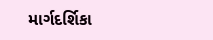માર્ગદર્શિકા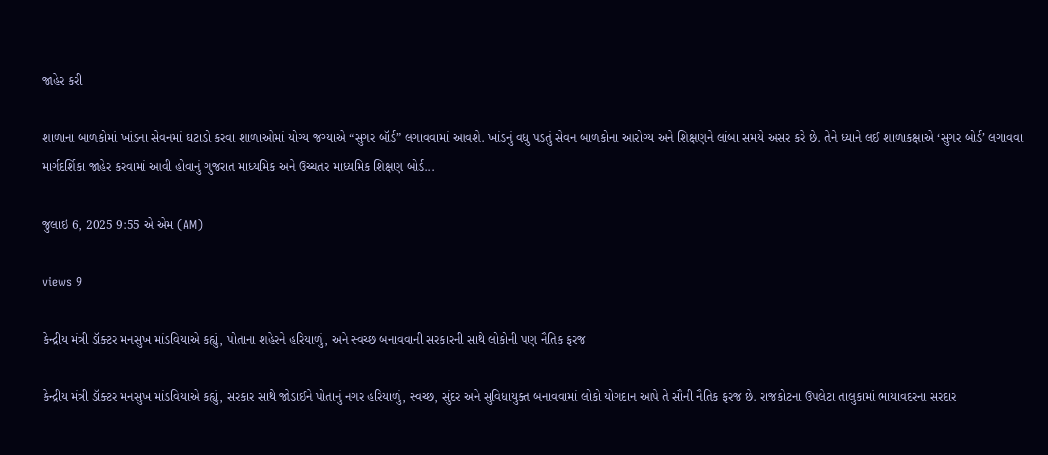જાહેર કરી

શાળાના બાળકોમાં ખાંડના સેવનમાં ઘટાડો કરવા શાળાઓમાં યોગ્ય જગ્યાએ “સુગર બૉર્ડ” લગાવવામાં આવશે. ખાંડનું વધુ પડતું સેવન બાળકોના આરોગ્ય અને શિક્ષણને લાંબા સમયે અસર કરે છે. તેને ધ્યાને લઈ શાળાકક્ષાએ ‘સુગર બોર્ડ’ લગાવવા માર્ગદર્શિકા જાહેર કરવામાં આવી હોવાનું ગુજરાત માધ્યમિક અને ઉચ્ચતર માધ્યમિક શિક્ષણ બોર્ડ...

જુલાઇ 6, 2025 9:55 એ એમ (AM)

views 9

કેન્દ્રીય મંત્રી ડૉક્ટર મનસુખ માંડવિયાએ કહ્યું, પોતાના શહેરને હરિયાળું, અને સ્વચ્છ બનાવવાની સરકારની સાથે લોકોની પણ નૈતિક ફરજ

કેન્દ્રીય મંત્રી ડૉક્ટર મનસુખ માંડવિયાએ કહ્યું, સરકાર સાથે જોડાઈને પોતાનું નગર હરિયાળું, સ્વચ્છ, સુંદર અને સુવિધાયુક્ત બનાવવામાં લોકો યોગદાન આપે તે સૌની નૈતિક ફરજ છે. રાજકોટના ઉપલેટા તાલુકામાં ભાયાવદરના સરદાર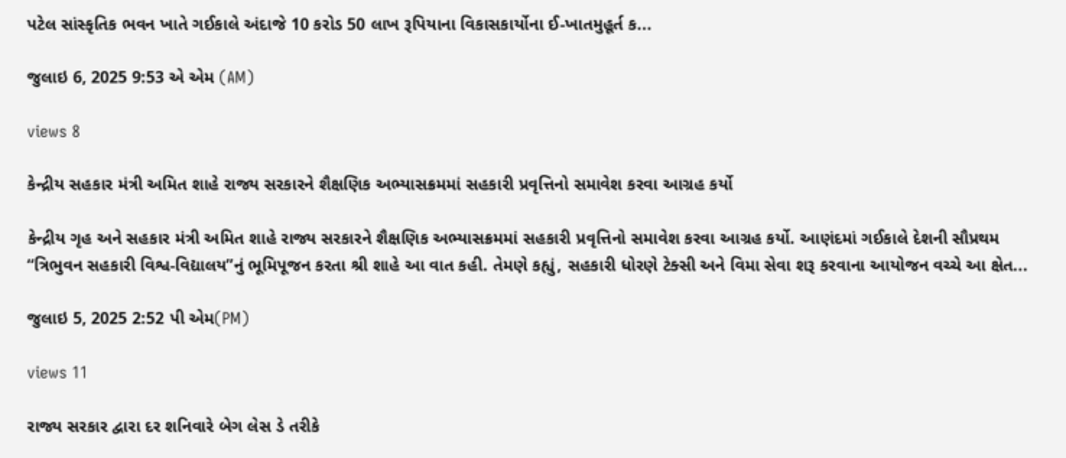પટેલ સાંસ્કૃતિક ભવન ખાતે ગઈકાલે અંદાજે 10 કરોડ 50 લાખ રૂપિયાના વિકાસકાર્યોના ઈ-ખાતમુહૂર્ત ક...

જુલાઇ 6, 2025 9:53 એ એમ (AM)

views 8

કેન્દ્રીય સહકાર મંત્રી અમિત શાહે રાજ્ય સરકારને શૈક્ષણિક અભ્યાસક્રમમાં સહકારી પ્રવૃત્તિનો સમાવેશ કરવા આગ્રહ કર્યો

કેન્દ્રીય ગૃહ અને સહકાર મંત્રી અમિત શાહે રાજ્ય સરકારને શૈક્ષણિક અભ્યાસક્રમમાં સહકારી પ્રવૃત્તિનો સમાવેશ કરવા આગ્રહ કર્યો. આણંદમાં ગઈકાલે દેશની સૌપ્રથમ “ત્રિભુવન સહકારી વિશ્વ-વિદ્યાલય”નું ભૂમિપૂજન કરતા શ્રી શાહે આ વાત કહી. તેમણે કહ્યું, સહકારી ધોરણે ટેક્સી અને વિમા સેવા શરૂ કરવાના આયોજન વચ્ચે આ ક્ષેત...

જુલાઇ 5, 2025 2:52 પી એમ(PM)

views 11

રાજ્ય સરકાર દ્વારા દર શનિવારે બેગ લેસ ડે તરીકે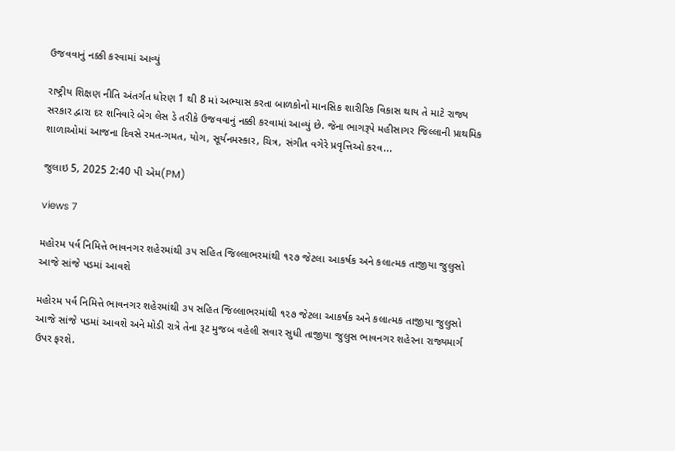ઉજવવાનું નક્કી કરવામાં આવ્યું

રાષ્ટ્રીય શિક્ષણ નીતિ અંતર્ગત ધોરણ 1 થી 8 માં અભ્યાસ કરતા બાળકોનો માનસિક શારીરિક વિકાસ થાય તે માટે રાજ્ય સરકાર દ્વારા દર શનિવારે બેગ લેસ ડે તરીકે ઉજવવાનું નક્કી કરવામાં આવ્યું છે. જેના ભાગરૂપે મહીસાગર જિલ્લાની પ્રાથમિક શાળાઓમાં આજના દિવસે રમત-ગમત, યોગ, સૂર્યનમસ્કાર, ચિત્ર, સંગીત વગેરે પ્રવૃત્તિઓ કરવ...

જુલાઇ 5, 2025 2:40 પી એમ(PM)

views 7

મહોરમ પર્વ નિમિત્તે ભાવનગર શહેરમાંથી ૩૫ સહિત જિલ્લાભરમાંથી ૧૨૭ જેટલા આકર્ષક અને કલાત્મક તાજીયા જુલુસો આજે સાંજે પડમાં આવશે

મહોરમ પર્વ નિમિત્તે ભાવનગર શહેરમાંથી ૩૫ સહિત જિલ્લાભરમાંથી ૧૨૭ જેટલા આકર્ષક અને કલાત્મક તાજીયા જુલુસો આજે સાંજે પડમાં આવશે અને મોડી રાત્રે તેના રૂટ મુજબ વહેલી સવાર સુધી તાજીયા જુલુસ ભાવનગર શહેરના રાજ્યમાર્ગ ઉપર ફરશે.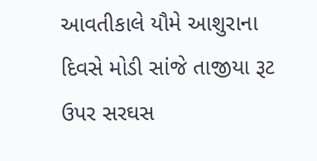આવતીકાલે યૌમે આશુરાના દિવસે મોડી સાંજે તાજીયા રૂટ ઉપર સરઘસ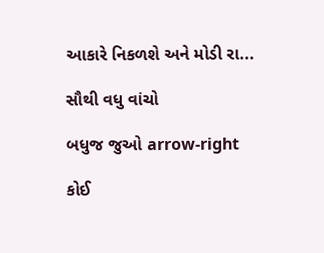આકારે નિકળશે અને મોડી રા...

સૌથી વધુ વાંચો

બધુજ જુઓ arrow-right

કોઈ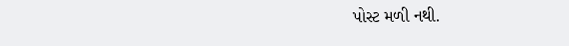પોસ્ટ મળી નથી.